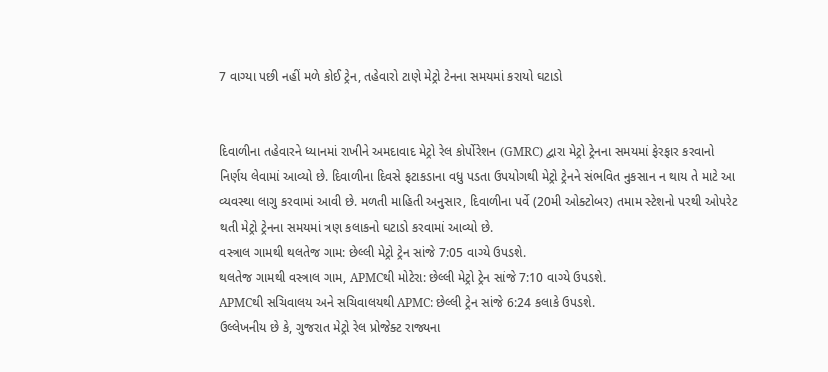7 વાગ્યા પછી નહીં મળે કોઈ ટ્રેન, તહેવારો ટાણે મેટ્રો ટેનના સમયમાં કરાયો ઘટાડો


દિવાળીના તહેવારને ધ્યાનમાં રાખીને અમદાવાદ મેટ્રો રેલ કોર્પોરેશન (GMRC) દ્વારા મેટ્રો ટ્રેનના સમયમાં ફેરફાર કરવાનો નિર્ણય લેવામાં આવ્યો છે. દિવાળીના દિવસે ફટાકડાના વધુ પડતા ઉપયોગથી મેટ્રો ટ્રેનને સંભવિત નુકસાન ન થાય તે માટે આ વ્યવસ્થા લાગુ કરવામાં આવી છે. મળતી માહિતી અનુસાર, દિવાળીના પર્વે (20મી ઓક્ટોબર) તમામ સ્ટેશનો પરથી ઓપરેટ થતી મેટ્રો ટ્રેનના સમયમાં ત્રણ કલાકનો ઘટાડો કરવામાં આવ્યો છે.
વસ્ત્રાલ ગામથી થલતેજ ગામ: છેલ્લી મેટ્રો ટ્રેન સાંજે 7:05 વાગ્યે ઉપડશે.
થલતેજ ગામથી વસ્ત્રાલ ગામ, APMCથી મોટેરા: છેલ્લી મેટ્રો ટ્રેન સાંજે 7:10 વાગ્યે ઉપડશે.
APMCથી સચિવાલય અને સચિવાલયથી APMC: છેલ્લી ટ્રેન સાંજે 6:24 કલાકે ઉપડશે.
ઉલ્લેખનીય છે કે, ગુજરાત મેટ્રો રેલ પ્રોજેક્ટ રાજ્યના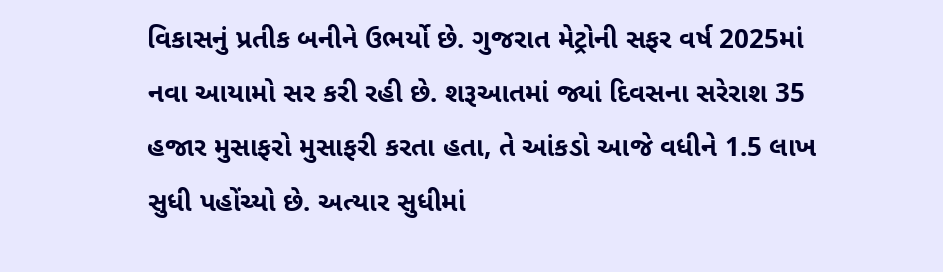વિકાસનું પ્રતીક બનીને ઉભર્યો છે. ગુજરાત મેટ્રોની સફર વર્ષ 2025માં નવા આયામો સર કરી રહી છે. શરૂઆતમાં જ્યાં દિવસના સરેરાશ 35 હજાર મુસાફરો મુસાફરી કરતા હતા, તે આંકડો આજે વધીને 1.5 લાખ સુધી પહોંચ્યો છે. અત્યાર સુધીમાં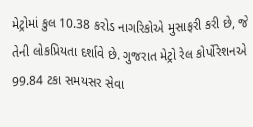મેટ્રોમાં કુલ 10.38 કરોડ નાગરિકોએ મુસાફરી કરી છે, જે તેની લોકપ્રિયતા દર્શાવે છે. ગુજરાત મેટ્રો રેલ કોર્પોરેશનએ 99.84 ટકા સમયસર સેવા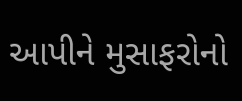આપીને મુસાફરોનો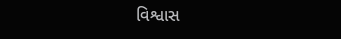વિશ્વાસ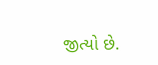જીત્યો છે.